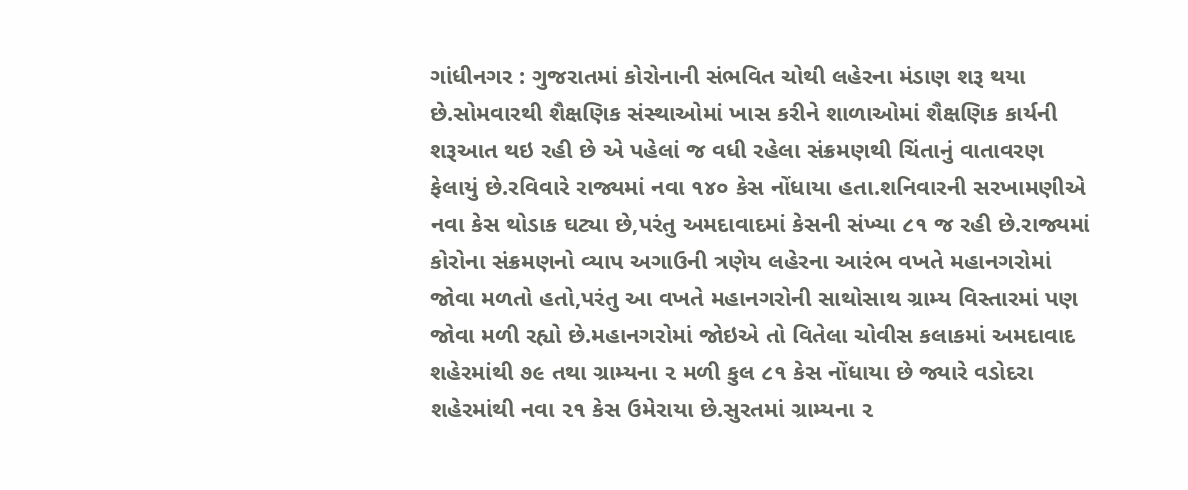ગાંધીનગર : ગુજરાતમાં કોરોનાની સંભવિત ચોથી લહેરના મંડાણ શરૂ થયા છે.સોમવારથી શૈક્ષણિક સંસ્થાઓમાં ખાસ કરીને શાળાઓમાં શૈક્ષણિક કાર્યની શરૂઆત થઇ રહી છે એ પહેલાં જ વધી રહેલા સંક્રમણથી ચિંતાનું વાતાવરણ ફેલાયું છે.રવિવારે રાજ્યમાં નવા ૧૪૦ કેસ નોંધાયા હતા.શનિવારની સરખામણીએ નવા કેસ થોડાક ઘટ્યા છે,પરંતુ અમદાવાદમાં કેસની સંખ્યા ૮૧ જ રહી છે.રાજ્યમાં કોરોના સંક્રમણનો વ્યાપ અગાઉની ત્રણેય લહેરના આરંભ વખતે મહાનગરોમાં જોવા મળતો હતો,પરંતુ આ વખતે મહાનગરોની સાથોસાથ ગ્રામ્ય વિસ્તારમાં પણ જોવા મળી રહ્યો છે.મહાનગરોમાં જોઇએ તો વિતેલા ચોવીસ કલાકમાં અમદાવાદ શહેરમાંથી ૭૯ તથા ગ્રામ્યના ૨ મળી કુલ ૮૧ કેસ નોંધાયા છે જ્યારે વડોદરા શહેરમાંથી નવા ૨૧ કેસ ઉમેરાયા છે.સુરતમાં ગ્રામ્યના ૨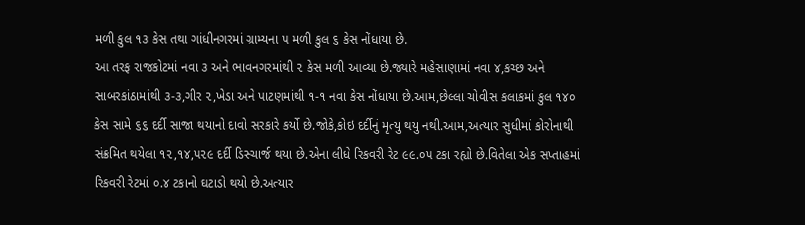મળી કુલ ૧૩ કેસ તથા ગાંધીનગરમાં ગ્રામ્યના ૫ મળી કુલ ૬ કેસ નોંધાયા છે.
આ તરફ રાજકોટમાં નવા ૩ અને ભાવનગરમાંથી ૨ કેસ મળી આવ્યા છે.જ્યારે મહેસાણામાં નવા ૪,કચ્છ અને સાબરકાંઠામાંથી ૩-૩,ગીર ૨,ખેડા અને પાટણમાંથી ૧-૧ નવા કેસ નોંધાયા છે.આમ,છેલ્લા ચોવીસ કલાકમાં કુલ ૧૪૦ કેસ સામે ૬૬ દર્દી સાજા થયાનો દાવો સરકારે કર્યો છે.જોકે,કોઇ દર્દીનું મૃત્યુ થયુ નથી.આમ,અત્યાર સુધીમાં કોરોનાથી સંક્રમિત થયેલા ૧૨,૧૪,૫૨૯ દર્દી ડિસ્ચાર્જ થયા છે.એના લીધે રિકવરી રેટ ૯૯.૦૫ ટકા રહ્યો છે.વિતેલા એક સપ્તાહમાં રિકવરી રેટમાં ૦.૪ ટકાનો ઘટાડો થયો છે.અત્યાર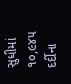સુધીમાં ૧૦,૯૪૫ દર્દીના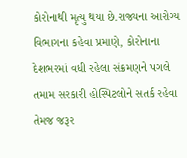કોરોનાથી મૃત્યુ થયા છે.રાજ્યના આરોગ્ય વિભાગના કહેવા પ્રમાણે, કોરોનાના દેશભરમાં વધી રહેલા સંક્રમણને પગલે તમામ સરકારી હોસ્પિટલોને સતર્ક રહેવા તેમજ જરૂર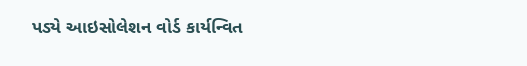પડ્યે આઇસોલેશન વોર્ડ કાર્યન્વિત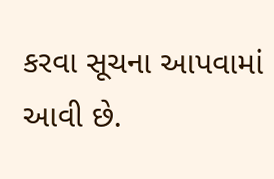કરવા સૂચના આપવામાં આવી છે.